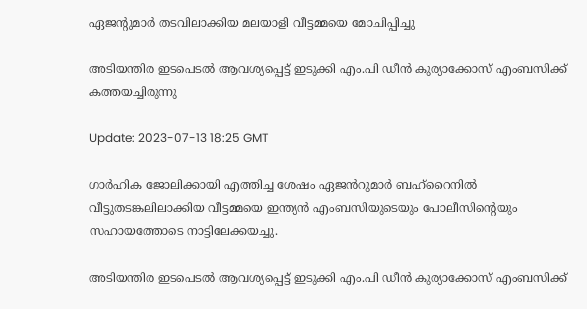ഏജന്‍റുമാര്‍ തടവിലാക്കിയ മലയാളി വീട്ടമ്മയെ മോചിപ്പിച്ചു

അടിയന്തിര ഇടപെടൽ ആവശ്യപ്പെട്ട് ഇടുക്കി എം.പി ഡീൻ കുര്യാക്കോസ് എംബസിക്ക് കത്തയച്ചിരുന്നു

Update: 2023-07-13 18:25 GMT

ഗാർഹിക ജോലിക്കായി എത്തിച്ച ശേഷം ഏജൻറുമാർ ബഹ്റൈനിൽ വീട്ടുതടങ്കലിലാക്കിയ വീട്ടമ്മയെ ഇന്ത്യൻ എംബസിയുടെയും പോലീസിന്റെയും സഹായത്തോടെ നാട്ടിലേക്കയച്ചു.

അടിയന്തിര ഇടപെടൽ ആവശ്യപ്പെട്ട് ഇടുക്കി എം.പി ഡീൻ കുര്യാക്കോസ് എംബസിക്ക്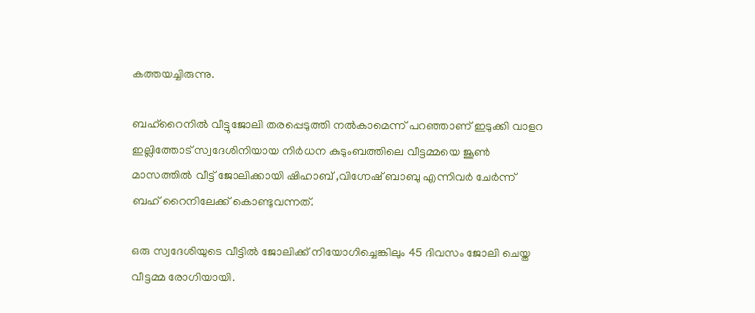കത്തയച്ചിരുന്നു.

ബഹ്റൈനിൽ വീട്ടുജോലി തരപ്പെടുത്തി നൽകാമെന്ന് പറഞ്ഞാണ് ഇടുക്കി വാളറ ഇല്ലിത്തോട് സ്വദേശിനിയായ നിർധന കുടുംബത്തിലെ വീട്ടമ്മയെ ജൂൺ മാസത്തിൽ വീട്ട് ജോലിക്കായി ഷിഹാബ് ,വിഗ്നേഷ് ബാബു എന്നിവർ ചേർന്ന് ബഹ് റൈനിലേക്ക് കൊണ്ടുവന്നത്.

ഒരു സ്വദേശിയുടെ വീട്ടിൽ ജോലിക്ക് നിയോഗിച്ചെങ്കിലും 45 ദിവസം ജോലി ചെയ്ത വീട്ടമ്മ രോഗിയായി.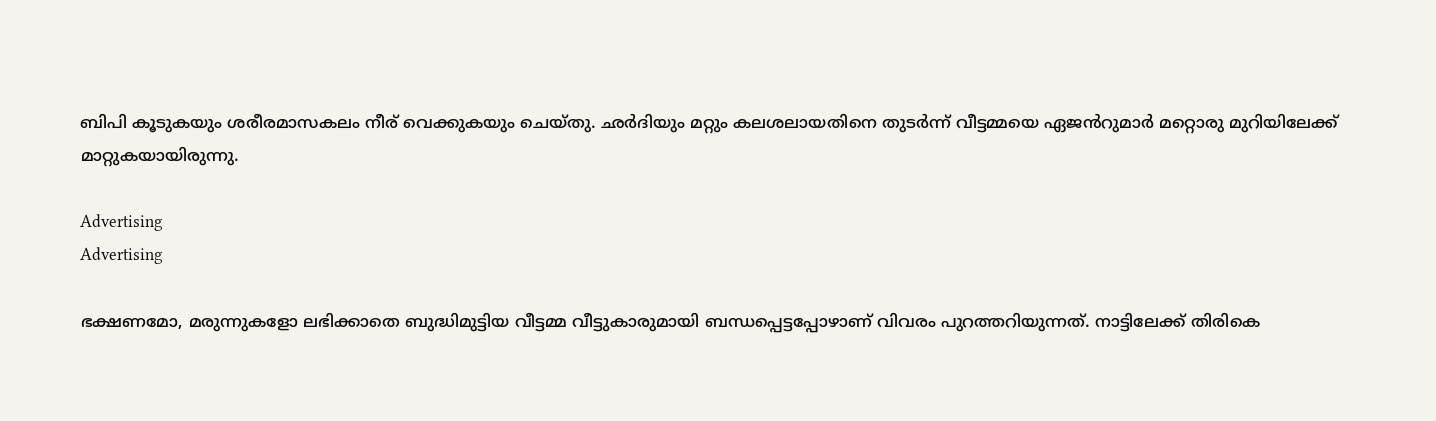ബിപി കൂടുകയും ശരീരമാസകലം നീര് വെക്കുകയും ചെയ്തു. ഛർദിയും മറ്റും കലശലായതിനെ തുടർന്ന് വീട്ടമ്മയെ ഏജൻറുമാർ മറ്റൊരു മുറിയിലേക്ക് മാറ്റുകയായിരുന്നു.

Advertising
Advertising

ഭക്ഷണമോ, മരുന്നുകളോ ലഭിക്കാതെ ബുദ്ധിമുട്ടിയ വീട്ടമ്മ വീട്ടുകാരുമായി ബന്ധപ്പെട്ടപ്പോഴാണ് വിവരം പുറത്തറിയുന്നത്. നാട്ടിലേക്ക് തിരികെ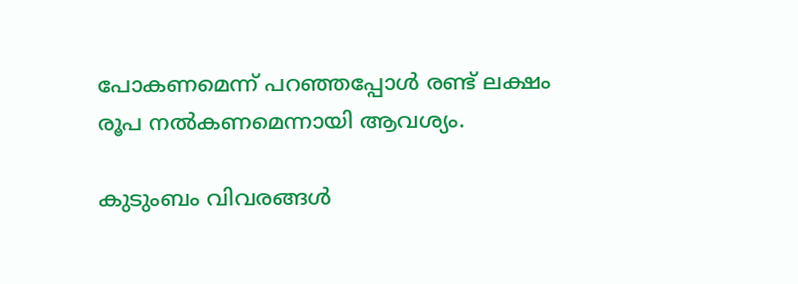പോകണമെന്ന് പറഞ്ഞപ്പോൾ രണ്ട് ലക്ഷം രൂപ നൽകണമെന്നായി ആവശ്യം.

കുടുംബം വിവരങ്ങൾ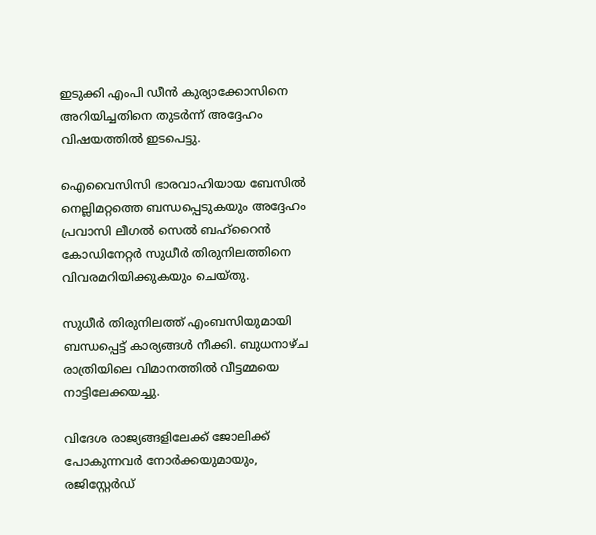ഇടുക്കി എംപി ഡീൻ കുര്യാക്കോസിനെ അറിയിച്ചതിനെ തുടർന്ന് അദ്ദേഹം വിഷയത്തിൽ ഇടപെട്ടു.

ഐവൈസിസി ഭാരവാഹിയായ ബേസിൽ നെല്ലിമറ്റത്തെ ബന്ധപ്പെടുകയും അദ്ദേഹം പ്രവാസി ലീഗൽ സെൽ ബഹ്‌റൈൻ കോഡിനേറ്റർ സുധീർ തിരുനിലത്തിനെ വിവരമറിയിക്കുകയും ചെയ്തു.

സുധീർ തിരുനിലത്ത് എംബസിയുമായി ബന്ധപ്പെട്ട് കാര്യങ്ങൾ നീക്കി. ബുധനാഴ്ച രാത്രിയിലെ വിമാനത്തിൽ വീട്ടമ്മയെ നാട്ടിലേക്കയച്ചു.

വിദേശ രാജ്യങ്ങളിലേക്ക് ജോലിക്ക് പോകുന്നവർ നോർക്കയുമായും, രജിസ്റ്റേർഡ്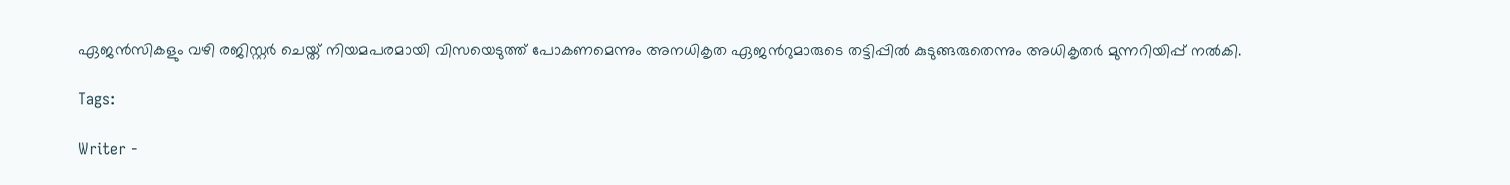ഏജൻസികളും വഴി രജിസ്റ്റർ ചെയ്ത് നിയമപരമായി വിസയെടുത്ത് പോകണമെന്നും അനധികൃത ഏജൻറുമാരുടെ തട്ടിപ്പിൽ കുടുങ്ങരുതെന്നും അധികൃതർ മുന്നറിയിപ്പ് നൽകി.

Tags:

Writer -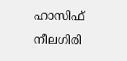ഹാസിഫ് നീലഗിരി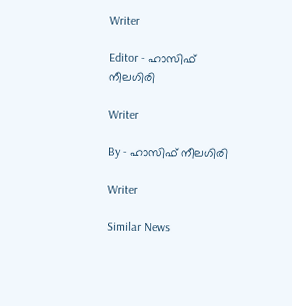Writer

Editor - ഹാസിഫ് നീലഗിരി

Writer

By - ഹാസിഫ് നീലഗിരി

Writer

Similar News